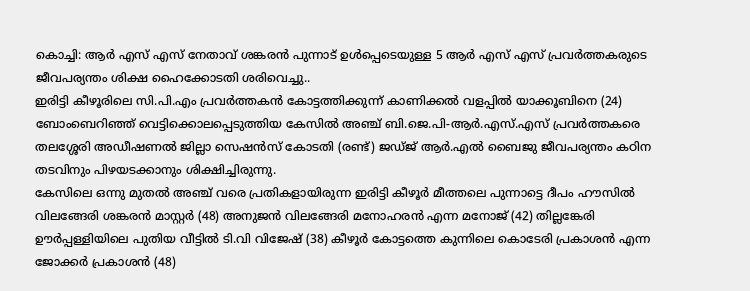കൊച്ചി: ആർ എസ് എസ് നേതാവ് ശങ്കരൻ പുന്നാട് ഉൾപ്പെടെയുള്ള 5 ആർ എസ് എസ് പ്രവർത്തകരുടെ ജീവപര്യന്തം ശിക്ഷ ഹൈക്കോടതി ശരിവെച്ചു..
ഇരിട്ടി കീഴൂരിലെ സി.പി.എം പ്രവർത്തകൻ കോട്ടത്തിക്കുന്ന് കാണിക്കൽ വളപ്പിൽ യാക്കൂബിനെ (24) ബോംബെറിഞ്ഞ് വെട്ടിക്കൊലപ്പെടുത്തിയ കേസിൽ അഞ്ച് ബി.ജെ.പി-ആർ.എസ്.എസ് പ്രവർത്തകരെ തലശ്ശേരി അഡീഷണൽ ജില്ലാ സെഷൻസ് കോടതി (രണ്ട്) ജഡ്ജ് ആർ.എൽ ബൈജു ജീവപര്യന്തം കഠിന തടവിനും പിഴയടക്കാനും ശിക്ഷിച്ചിരുന്നു.
കേസിലെ ഒന്നു മുതൽ അഞ്ച് വരെ പ്രതികളായിരുന്ന ഇരിട്ടി കീഴൂർ മീത്തലെ പുന്നാട്ടെ ദീപം ഹൗസിൽ വിലങ്ങേരി ശങ്കരൻ മാസ്റ്റർ (48) അനുജൻ വിലങ്ങേരി മനോഹരൻ എന്ന മനോജ് (42) തില്ലങ്കേരി ഊർപ്പള്ളിയിലെ പുതിയ വീട്ടിൽ ടി.വി വിജേഷ് (38) കീഴൂർ കോട്ടത്തെ കുന്നിലെ കൊടേരി പ്രകാശൻ എന്ന ജോക്കർ പ്രകാശൻ (48)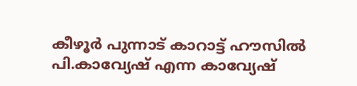കീഴൂർ പുന്നാട് കാറാട്ട് ഹൗസിൽ പി.കാവ്യേഷ് എന്ന കാവ്യേഷ്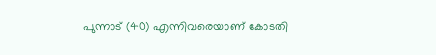പുന്നാട് (40) എന്നിവരെയാണ് കോടതി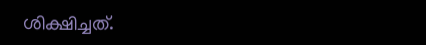ശിക്ഷിച്ചത്.